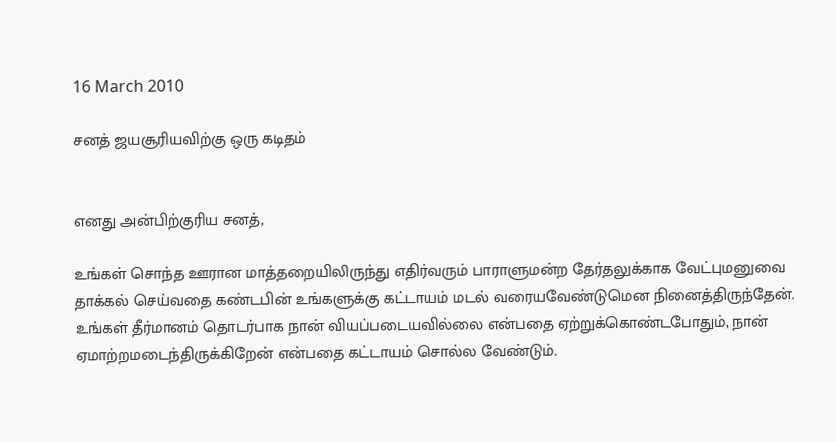16 March 2010

சனத் ஜயசூரியவிற்கு ஒரு கடிதம்


எனது அன்பிற்குரிய சனத்,

உங்கள் சொந்த ஊரான மாத்தறையிலிருந்து எதிர்வரும் பாராளுமன்ற தேர்தலுக்காக வேட்புமனுவை தாக்கல் செய்வதை கண்டபின் உங்களுக்கு கட்டாயம் மடல் வரையவேண்டுமென நினைத்திருந்தேன். உங்கள் தீர்மானம் தொடர்பாக நான் வியப்படையவில்லை என்பதை ஏற்றுக்கொண்டபோதும், நான் ஏமாற்றமடைந்திருக்கிறேன் என்பதை கட்டாயம் சொல்ல வேண்டும்.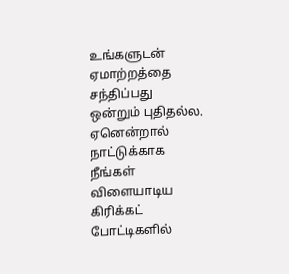உங்களுடன் ஏமாற்றத்தை சந்திப்பது ஒன்றும் புதிதல்ல. ஏனென்றால் நாட்டுக்காக நீங்கள் விளையாடிய கிரிக்கட் போட்டிகளில்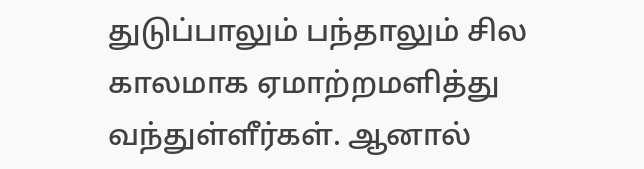துடுப்பாலும் பந்தாலும் சில காலமாக ஏமாற்றமளித்து வந்துள்ளீர்கள். ஆனால்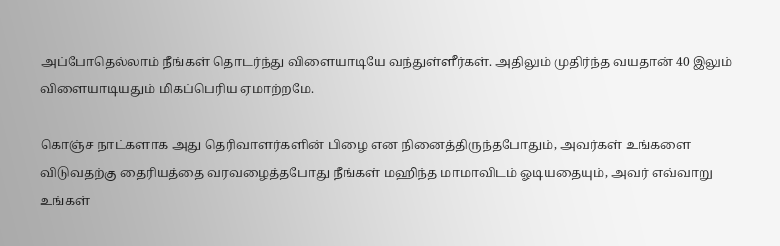அப்போதெல்லாம் நீங்கள் தொடர்ந்து விளையாடியே வந்துள்ளீர்கள். அதிலும் முதிர்ந்த வயதான் 40 இலும் விளையாடியதும் மிகப்பெரிய ஏமாற்றமே.

கொஞ்ச நாட்களாக அது தெரிவாளர்களின் பிழை என நினைத்திருந்தபோதும், அவர்கள் உங்களை விடுவதற்கு தைரியத்தை வரவழைத்தபோது நீங்கள் மஹிந்த மாமாவிடம் ஓடியதையும், அவர் எவ்வாறு உங்கள்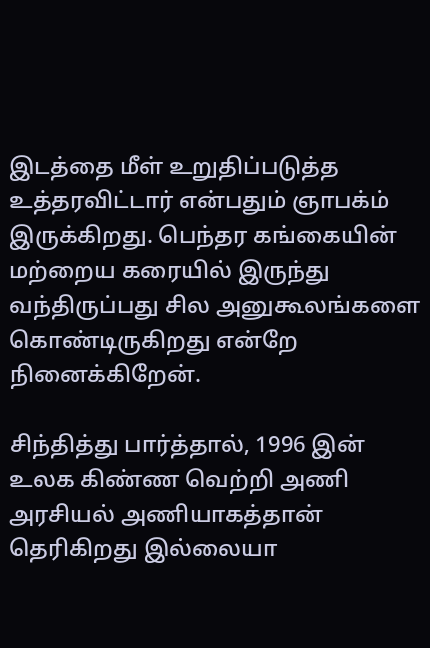இடத்தை மீள் உறுதிப்படுத்த உத்தரவிட்டார் என்பதும் ஞாபக்ம் இருக்கிறது. பெந்தர கங்கையின் மற்றைய கரையில் இருந்து வந்திருப்பது சில அனுகூலங்களை கொண்டிருகிறது என்றே நினைக்கிறேன்.

சிந்தித்து பார்த்தால், 1996 இன் உலக கிண்ண வெற்றி அணி அரசியல் அணியாகத்தான் தெரிகிறது இல்லையா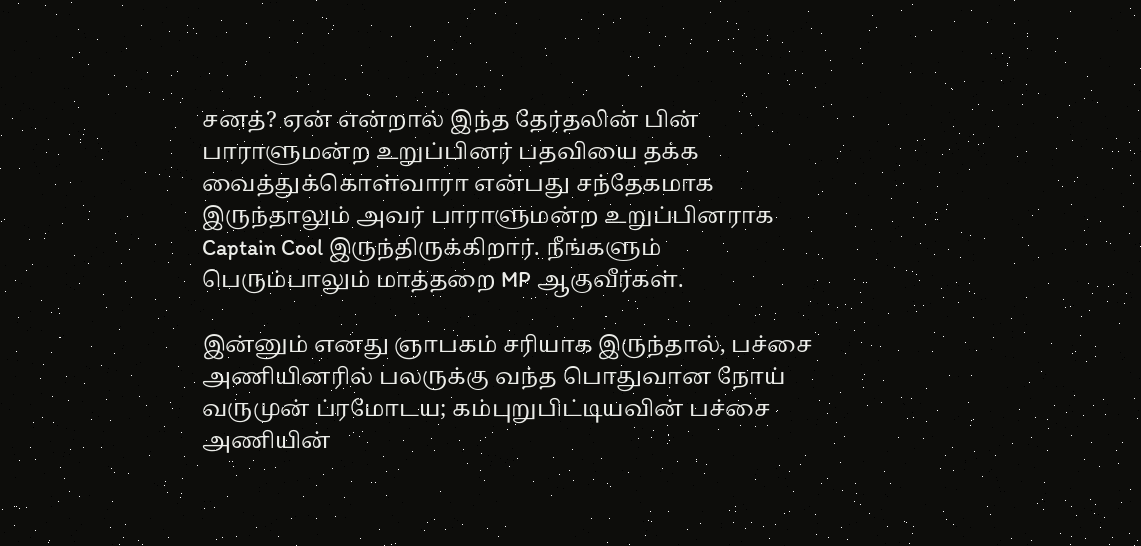சனத்? ஏன் என்றால் இந்த தேர்தலின் பின் பாராளுமன்ற உறுப்பினர் பதவியை தக்க வைத்துக்கொள்வாரா என்பது சந்தேகமாக இருந்தாலும் அவர் பாராளுமன்ற உறுப்பினராக Captain Cool இருந்திருக்கிறார். நீங்களும் பெரும்பாலும் மாத்தறை MP ஆகுவீர்கள்.

இன்னும் எனது ஞாபகம் சரியாக இருந்தால், பச்சை அணியினரில் பலருக்கு வந்த பொதுவான நோய் வருமுன் ப்ரமோடய; கம்புறுபிட்டியவின் பச்சை அணியின்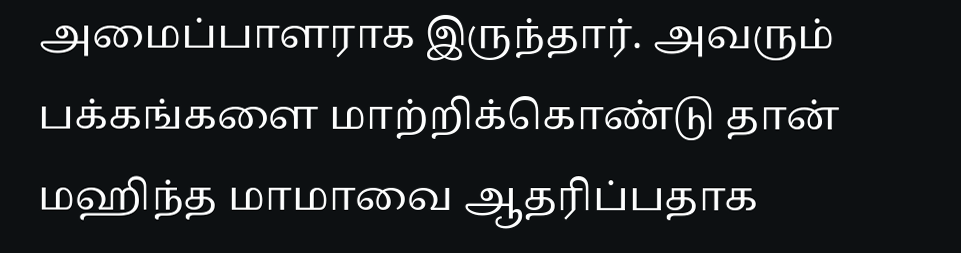அமைப்பாளராக இருந்தார். அவரும் பக்கங்களை மாற்றிக்கொண்டு தான் மஹிந்த மாமாவை ஆதரிப்பதாக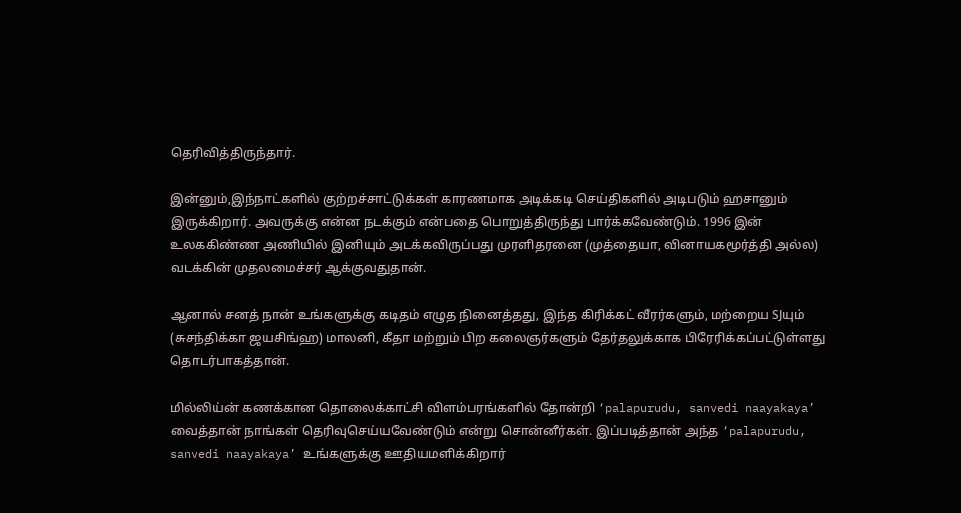தெரிவித்திருந்தார்.

இன்னும்,இந்நாட்களில் குற்றச்சாட்டுக்கள் காரணமாக அடிக்கடி செய்திகளில் அடிபடும் ஹசானும் இருக்கிறார். அவருக்கு என்ன நடக்கும் என்பதை பொறுத்திருந்து பார்க்கவேண்டும். 1996 இன் உலககிண்ண அணியில் இனியும் அடக்கவிருப்பது முரளிதரனை (முத்தையா, வினாயகமூர்த்தி அல்ல) வடக்கின் முதலமைச்சர் ஆக்குவதுதான்.

ஆனால் சனத் நான் உங்களுக்கு கடிதம் எழுத நினைத்தது, இந்த கிரிக்கட் வீரர்களும், மற்றைய SJயும் (சுசந்திக்கா ஜயசிங்ஹ) மாலனி, கீதா மற்றும் பிற கலைஞர்களும் தேர்தலுக்காக பிரேரிக்கப்பட்டுள்ளது தொடர்பாகத்தான்.

மில்லிய்ன் கணக்கான தொலைக்காட்சி விளம்பரங்களில் தோன்றி ‘palapurudu, sanvedi naayakaya’ வைத்தான் நாங்கள் தெரிவுசெய்யவேண்டும் என்று சொன்னீர்கள். இப்படித்தான் அந்த ‘palapurudu, sanvedi naayakaya’ உங்களுக்கு ஊதியமளிக்கிறார்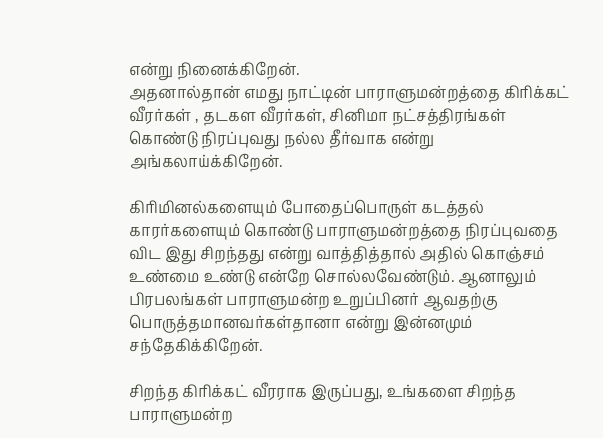என்று நினைக்கிறேன்.
அதனால்தான் எமது நாட்டின் பாராளுமன்றத்தை கிரிக்கட் வீரர்கள் , தடகள வீரர்கள், சினிமா நட்சத்திரங்கள் கொண்டு நிரப்புவது நல்ல தீர்வாக என்று அங்கலாய்க்கிறேன்.

கிரிமினல்களையும் போதைப்பொருள் கடத்தல் காரர்களையும் கொண்டு பாராளுமன்றத்தை நிரப்புவதை விட இது சிறந்தது என்று வாத்தித்தால் அதில் கொஞ்சம் உண்மை உண்டு என்றே சொல்லவேண்டும். ஆனாலும் பிரபலங்கள் பாராளுமன்ற உறுப்பினர் ஆவதற்கு பொருத்தமானவர்கள்தானா என்று இன்னமும் சந்தேகிக்கிறேன்.

சிறந்த கிரிக்கட் வீரராக இருப்பது, உங்களை சிறந்த பாராளுமன்ற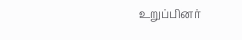உறுப்பினர்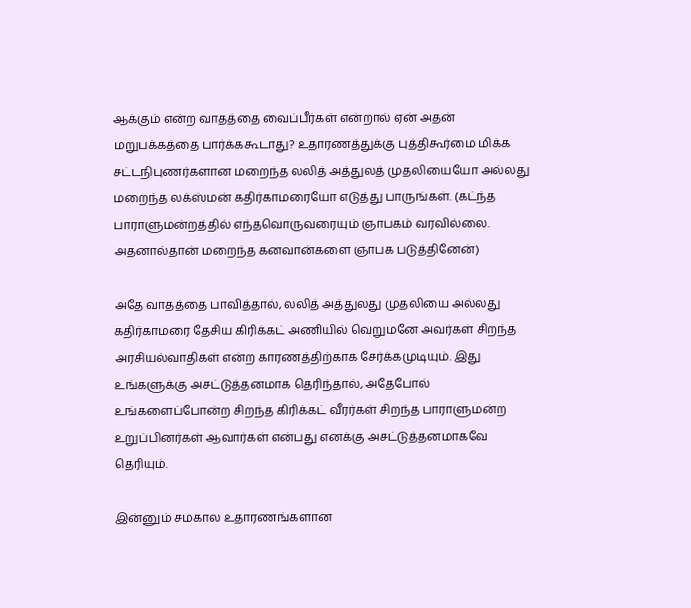ஆக்கும் என்ற வாதத்தை வைப்பீர்கள் என்றால் ஏன் அதன் மறுபக்கத்தை பார்க்ககூடாது? உதாரணத்துக்கு புத்திகூர்மை மிக்க சட்டநிபுணர்களான மறைந்த லலித் அத்துலத் முதலியையோ அல்லது மறைந்த லக்ஸ்மன் கதிர்காமரையோ எடுத்து பாருங்கள். (கட்ந்த பாராளுமன்றத்தில் எந்தவொருவரையும் ஞாபகம் வரவில்லை. அதனால்தான் மறைந்த கனவான்களை ஞாபக படுத்தினேன்)

அதே வாதத்தை பாவித்தால், லலித் அத்துலது முதலியை அல்லது கதிர்காமரை தேசிய கிரிக்கட் அணியில் வெறுமனே அவர்கள் சிறந்த அரசியல்வாதிகள் என்ற காரணத்திற்காக சேர்க்கமுடியும். இது உங்களுக்கு அசட்டுத்தனமாக தெரிந்தால், அதேபோல் உங்களைப்போன்ற சிறந்த கிரிக்கட் வீரர்கள் சிறந்த பாராளுமன்ற உறுப்பினர்கள் ஆவார்கள் என்பது எனக்கு அசட்டுத்தனமாகவே தெரியும்.

இன்னும் சமகால உதாரணங்களான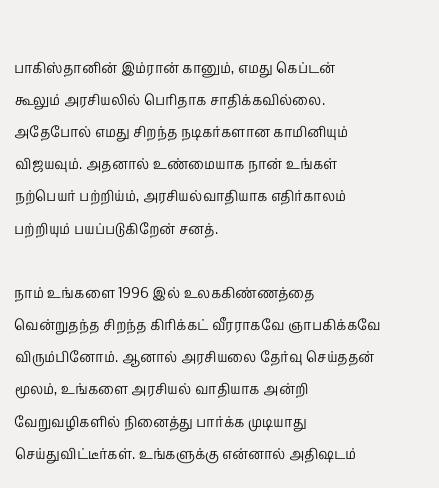பாகிஸ்தானின் இம்ரான் கானும், எமது கெப்டன் கூலும் அரசியலில் பெரிதாக சாதிக்கவில்லை. அதேபோல் எமது சிறந்த நடிகர்களான காமினியும் விஜயவும். அதனால் உண்மையாக நான் உங்கள் நற்பெயர் பற்றிய்ம், அரசியல்வாதியாக எதிர்காலம் பற்றியும் பயப்படுகிறேன் சனத்.

நாம் உங்களை 1996 இல் உலககிண்ணத்தை வென்றுதந்த சிறந்த கிரிக்கட் வீரராகவே ஞாபகிக்கவே விரும்பினோம். ஆனால் அரசியலை தேர்வு செய்ததன் மூலம், உங்களை அரசியல் வாதியாக அன்றி வேறுவழிகளில் நினைத்து பார்க்க முடியாது செய்துவிட்டீர்கள். உங்களுக்கு என்னால் அதிஷடம்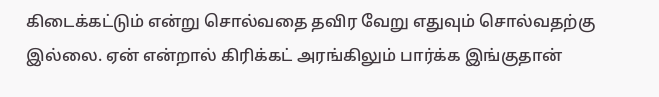கிடைக்கட்டும் என்று சொல்வதை தவிர வேறு எதுவும் சொல்வதற்கு இல்லை. ஏன் என்றால் கிரிக்கட் அரங்கிலும் பார்க்க இங்குதான்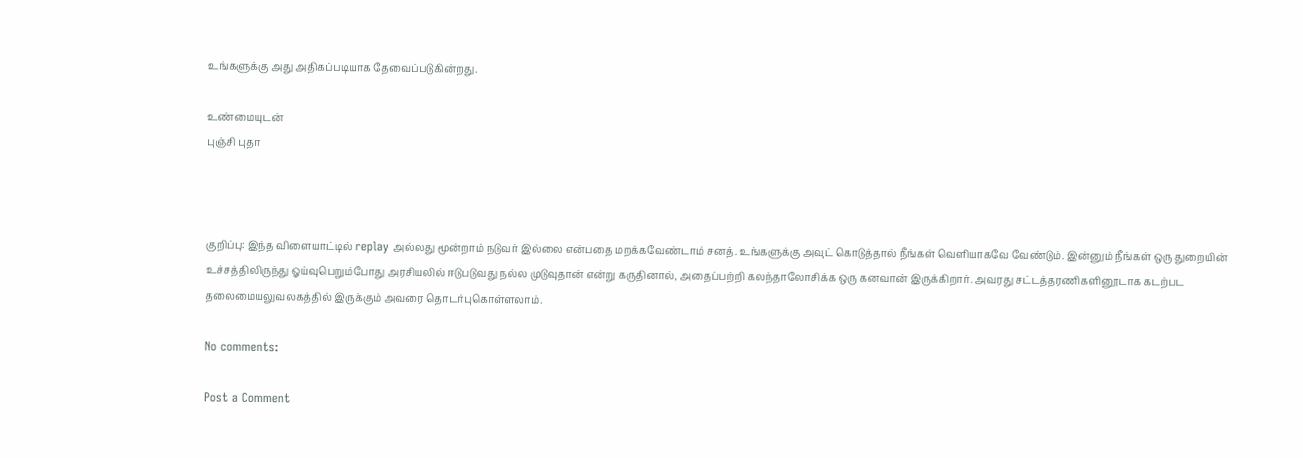உங்களுக்கு அது அதிகப்படியாக தேவைப்படுகின்றது.

உண்மையுடன்
புஞ்சி புதா



குறிப்பு: இந்த விளையாட்டில் replay அல்லது மூன்றாம் நடுவர் இல்லை என்பதை மறக்கவேண்டாம் சனத். உங்களுக்கு அவுட் கொடுத்தால் நீங்கள் வெளியாகவே வேண்டும். இன்னும் நீங்கள் ஒரு துறையின் உச்சத்திலிருந்து ஓய்வுபெறும்போது அரசியலில் ஈடுபடுவது நல்ல முடுவுதான் என்று கருதினால், அதைப்பற்றி கலந்தாலோசிக்க ஒரு கனவான் இருக்கிறார். அவரது சட்டத்தரணிகளினூடாக கடற்பட தலைமையலுவலகத்தில் இருக்கும் அவரை தொடர்புகொள்ளலாம்.

No comments:

Post a Comment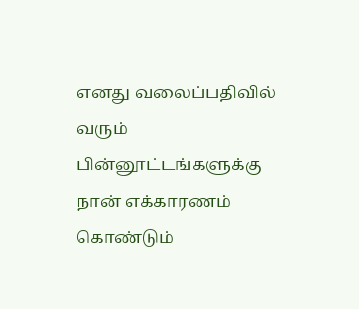எனது வலைப்பதிவில் வரும் பின்னூட்டங்களுக்கு நான் எக்காரணம் கொண்டும்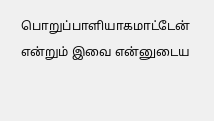பொறுப்பாளியாகமாட்டேன் என்றும் இவை என்னுடைய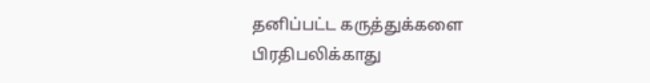தனிப்பட்ட கருத்துக்களை பிரதிபலிக்காது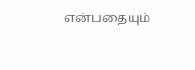என்பதையும்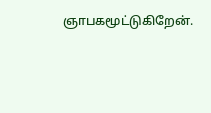ஞாபகமூட்டுகிறேன்.